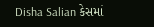Disha Salian કેસમાં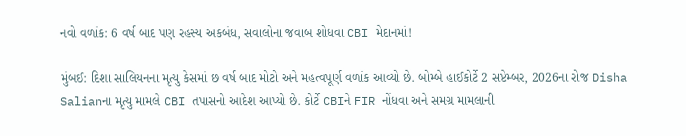નવો વળાંક: 6 વર્ષ બાદ પણ રહસ્ય અકબંધ, સવાલોના જવાબ શોધવા CBI મેદાનમાં!

મુંબઈ: દિશા સાલિયનના મૃત્યુ કેસમાં છ વર્ષ બાદ મોટો અને મહત્વપૂર્ણ વળાંક આવ્યો છે. બોમ્બે હાઈકોર્ટે 2 સપ્ટેમ્બર, 2026ના રોજ Disha Salianના મૃત્યુ મામલે CBI તપાસનો આદેશ આપ્યો છે. કોર્ટે CBIને FIR નોંધવા અને સમગ્ર મામલાની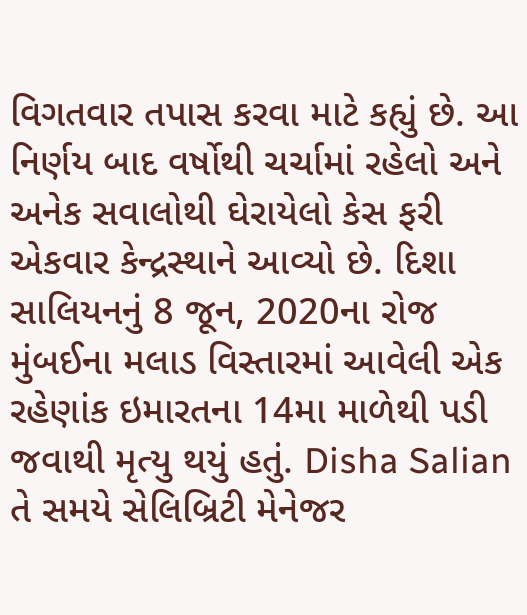વિગતવાર તપાસ કરવા માટે કહ્યું છે. આ નિર્ણય બાદ વર્ષોથી ચર્ચામાં રહેલો અને અનેક સવાલોથી ઘેરાયેલો કેસ ફરી એકવાર કેન્દ્રસ્થાને આવ્યો છે. દિશા સાલિયનનું 8 જૂન, 2020ના રોજ મુંબઈના મલાડ વિસ્તારમાં આવેલી એક રહેણાંક ઇમારતના 14મા માળેથી પડી જવાથી મૃત્યુ થયું હતું. Disha Salian તે સમયે સેલિબ્રિટી મેનેજર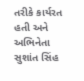તરીકે કાર્યરત હતી અને અભિનેતા સુશાંત સિંહ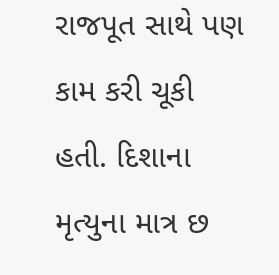રાજપૂત સાથે પણ કામ કરી ચૂકી હતી. દિશાના મૃત્યુના માત્ર છ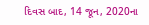દિવસ બાદ, 14 જૂન, 2020ના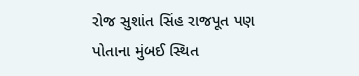રોજ સુશાંત સિંહ રાજપૂત પણ પોતાના મુંબઈ સ્થિત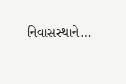નિવાસસ્થાને…